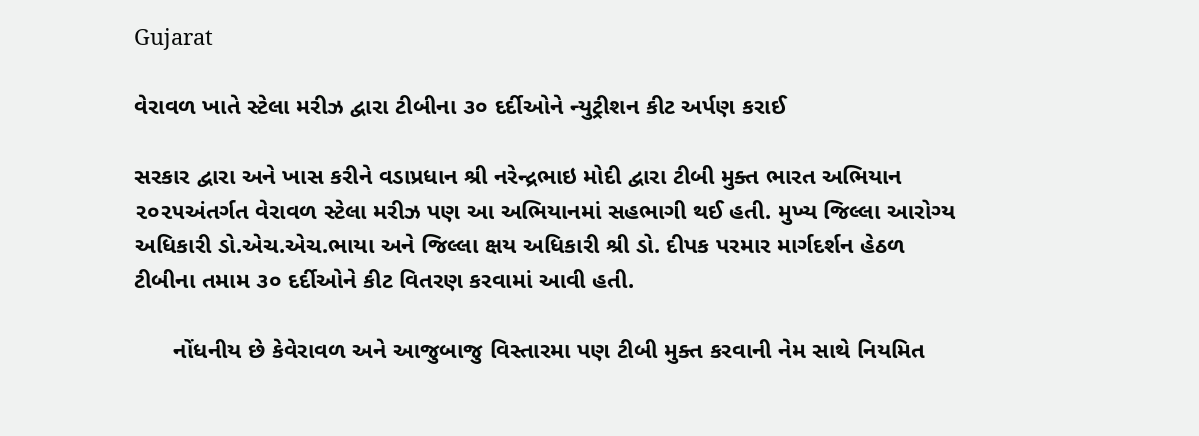Gujarat

વેરાવળ ખાતે સ્ટેલા મરીઝ દ્વારા ટીબીના ૩૦ દર્દીઓને ન્યુટ્રીશન કીટ અર્પણ કરાઈ

સરકાર દ્વારા અને ખાસ કરીને વડાપ્રધાન શ્રી નરેન્દ્રભાઇ મોદી દ્વારા ટીબી મુક્ત ભારત અભિયાન ૨૦૨૫અંતર્ગત વેરાવળ સ્ટેલા મરીઝ પણ આ અભિયાનમાં સહભાગી થઈ હતી. મુખ્ય જિલ્લા આરોગ્ય અધિકારી ડો.એચ.એચ.ભાયા અને જિલ્લા ક્ષય અધિકારી શ્રી ડો. દીપક પરમાર માર્ગદર્શન હેઠળ ટીબીના તમામ ૩૦ દર્દીઓને કીટ વિતરણ કરવામાં આવી હતી.

      નોંધનીય છે કેવેરાવળ અને આજુબાજુ વિસ્તારમા પણ ટીબી મુક્ત કરવાની નેમ સાથે નિયમિત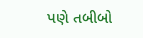પણે તબીબો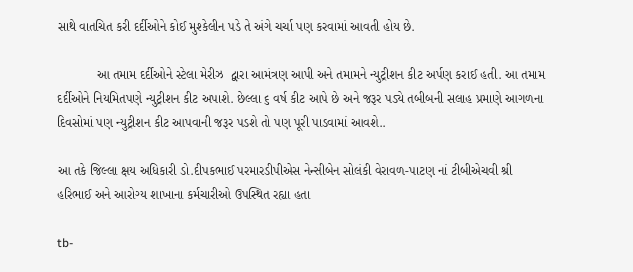સાથે વાતચિત કરી દર્દીઓને કોઈ મુશ્કેલીન પડે તે અંગે ચર્ચા પણ કરવામાં આવતી હોય છે.

           આ તમામ દર્દીઓને સ્ટેલા મેરીઝ  દ્વારા આમંત્રણ આપી અને તમામને ન્યુટ્રીશન કીટ અર્પણ કરાઈ હતી. આ તમામ દર્દીઓને નિયમિતપણે ન્યુટ્રીશન કીટ અપાશે. છેલ્લા ૬ વર્ષ કીટ આપે છે અને જરૂર પડ્યે તબીબની સલાહ પ્રમાણે આગળના દિવસોમાં પણ ન્યુટ્રીશન કીટ આપવાની જરૂર પડશે તો પણ પૂરી પાડવામાં આવશે..

આ તકે જિલ્લા ક્ષય અધિકારી ડો.દીપકભાઈ પરમારડીપીએસ નેન્સીબેન સોલંકી વેરાવળ-પાટણ નાં ટીબીએચવી શ્રી હરિભાઈ અને આરોગ્ય શાખાના કર્મચારીઓ ઉપસ્થિત રહ્યા હતા

tb-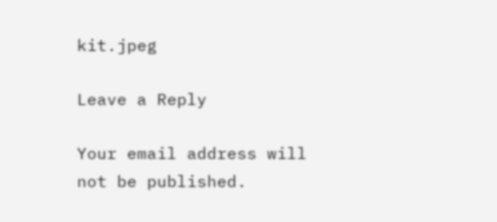kit.jpeg

Leave a Reply

Your email address will not be published.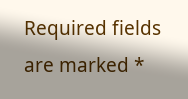Required fields are marked *